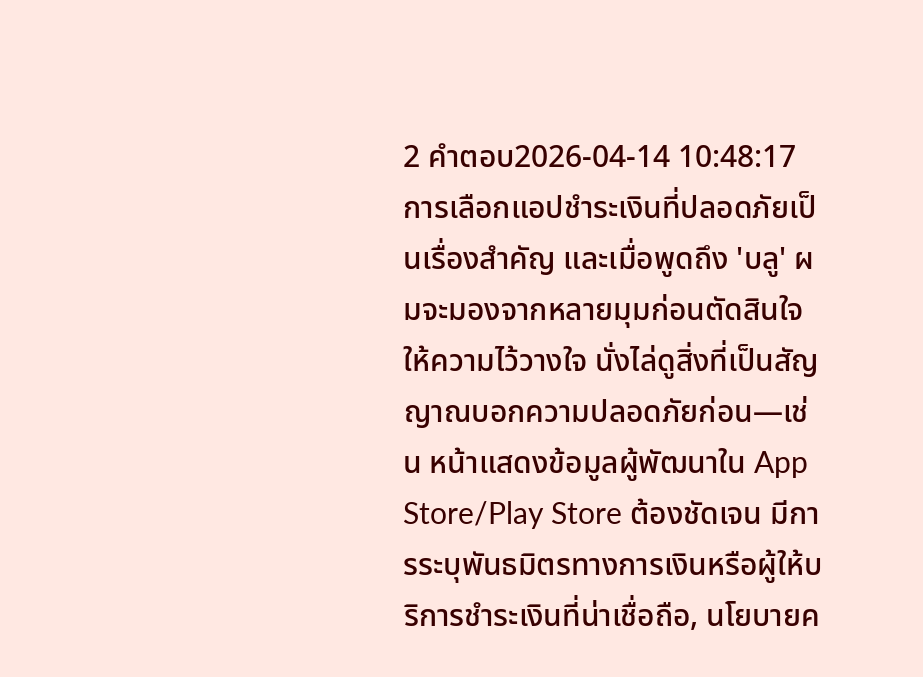2 คำตอบ2026-04-14 10:48:17
การเลือกแอปชำระเงินที่ปลอดภัยเป็นเรื่องสำคัญ และเมื่อพูดถึง 'บลู' ผมจะมองจากหลายมุมก่อนตัดสินใจให้ความไว้วางใจ นั่งไล่ดูสิ่งที่เป็นสัญญาณบอกความปลอดภัยก่อน—เช่น หน้าแสดงข้อมูลผู้พัฒนาใน App Store/Play Store ต้องชัดเจน มีการระบุพันธมิตรทางการเงินหรือผู้ให้บริการชำระเงินที่น่าเชื่อถือ, นโยบายค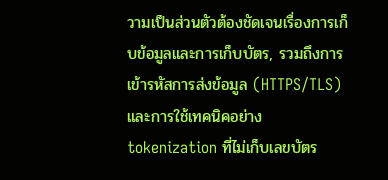วามเป็นส่วนตัวต้องชัดเจนเรื่องการเก็บข้อมูลและการเก็บบัตร, รวมถึงการเข้ารหัสการส่งข้อมูล (HTTPS/TLS) และการใช้เทคนิคอย่าง tokenization ที่ไม่เก็บเลขบัตร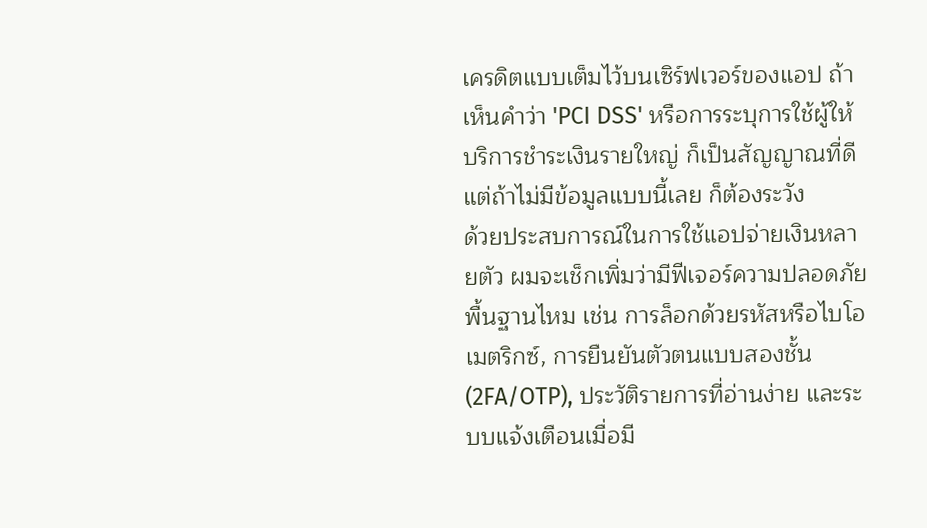เครดิตแบบเต็มไว้บนเซิร์ฟเวอร์ของแอป ถ้าเห็นคำว่า 'PCI DSS' หรือการระบุการใช้ผู้ให้บริการชำระเงินรายใหญ่ ก็เป็นสัญญาณที่ดี แต่ถ้าไม่มีข้อมูลแบบนี้เลย ก็ต้องระวัง
ด้วยประสบการณ์ในการใช้แอปจ่ายเงินหลายตัว ผมจะเช็กเพิ่มว่ามีฟีเจอร์ความปลอดภัยพื้นฐานไหม เช่น การล็อกด้วยรหัสหรือไบโอเมตริกซ์, การยืนยันตัวตนแบบสองชั้น (2FA/OTP), ประวัติรายการที่อ่านง่าย และระบบแจ้งเตือนเมื่อมี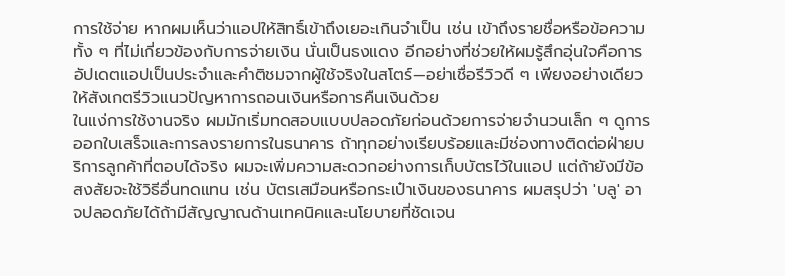การใช้จ่าย หากผมเห็นว่าแอปให้สิทธิ์เข้าถึงเยอะเกินจำเป็น เช่น เข้าถึงรายชื่อหรือข้อความทั้ง ๆ ที่ไม่เกี่ยวข้องกับการจ่ายเงิน นั่นเป็นธงแดง อีกอย่างที่ช่วยให้ผมรู้สึกอุ่นใจคือการอัปเดตแอปเป็นประจำและคำติชมจากผู้ใช้จริงในสโตร์—อย่าเชื่อรีวิวดี ๆ เพียงอย่างเดียว ให้สังเกตรีวิวแนวปัญหาการถอนเงินหรือการคืนเงินด้วย
ในแง่การใช้งานจริง ผมมักเริ่มทดสอบแบบปลอดภัยก่อนด้วยการจ่ายจำนวนเล็ก ๆ ดูการออกใบเสร็จและการลงรายการในธนาคาร ถ้าทุกอย่างเรียบร้อยและมีช่องทางติดต่อฝ่ายบริการลูกค้าที่ตอบได้จริง ผมจะเพิ่มความสะดวกอย่างการเก็บบัตรไว้ในแอป แต่ถ้ายังมีข้อสงสัยจะใช้วิธีอื่นทดแทน เช่น บัตรเสมือนหรือกระเป๋าเงินของธนาคาร ผมสรุปว่า 'บลู' อาจปลอดภัยได้ถ้ามีสัญญาณด้านเทคนิคและนโยบายที่ชัดเจน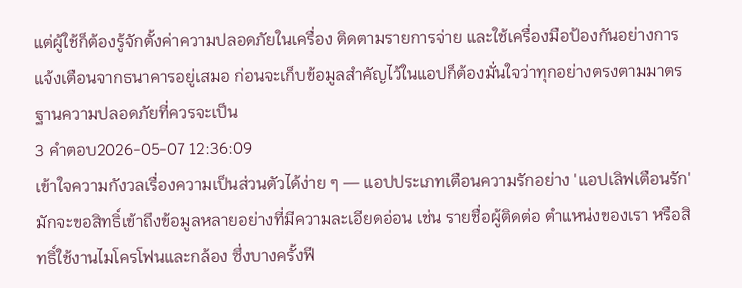แต่ผู้ใช้ก็ต้องรู้จักตั้งค่าความปลอดภัยในเครื่อง ติดตามรายการจ่าย และใช้เครื่องมือป้องกันอย่างการแจ้งเตือนจากธนาคารอยู่เสมอ ก่อนจะเก็บข้อมูลสำคัญไว้ในแอปก็ต้องมั่นใจว่าทุกอย่างตรงตามมาตรฐานความปลอดภัยที่ควรจะเป็น
3 คำตอบ2026-05-07 12:36:09
เข้าใจความกังวลเรื่องความเป็นส่วนตัวได้ง่าย ๆ — แอปประเภทเตือนความรักอย่าง 'แอปเลิฟเตือนรัก' มักจะขอสิทธิ์เข้าถึงข้อมูลหลายอย่างที่มีความละเอียดอ่อน เช่น รายชื่อผู้ติดต่อ ตำแหน่งของเรา หรือสิทธิ์ใช้งานไมโครโฟนและกล้อง ซึ่งบางครั้งฟี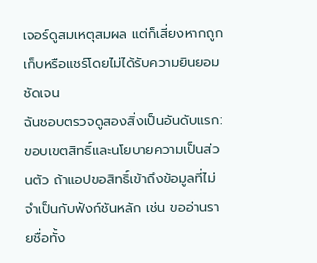เจอร์ดูสมเหตุสมผล แต่ก็เสี่ยงหากถูกเก็บหรือแชร์โดยไม่ได้รับความยินยอมชัดเจน
ฉันชอบตรวจดูสองสิ่งเป็นอันดับแรก: ขอบเขตสิทธิ์และนโยบายความเป็นส่วนตัว ถ้าแอปขอสิทธิ์เข้าถึงข้อมูลที่ไม่จำเป็นกับฟังก์ชันหลัก เช่น ขออ่านรายชื่อทั้ง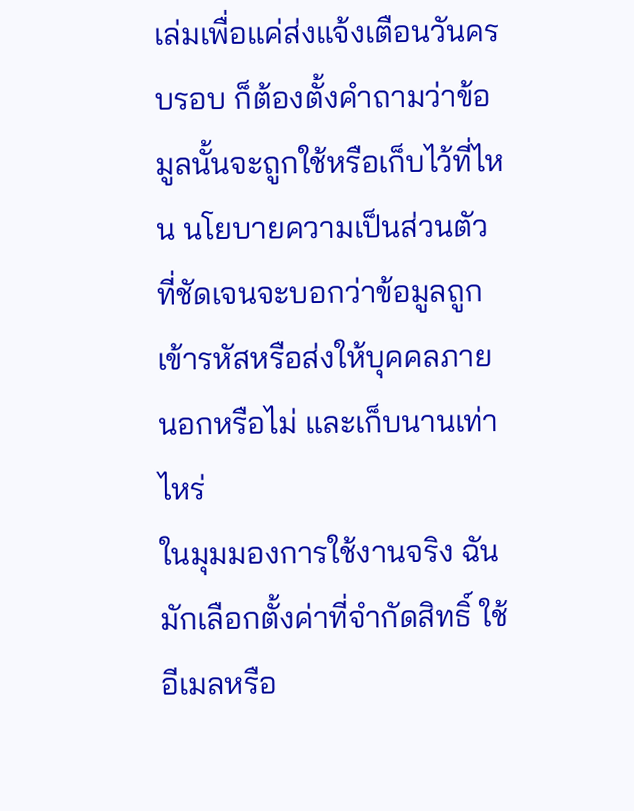เล่มเพื่อแค่ส่งแจ้งเตือนวันครบรอบ ก็ต้องตั้งคำถามว่าข้อมูลนั้นจะถูกใช้หรือเก็บไว้ที่ไหน นโยบายความเป็นส่วนตัวที่ชัดเจนจะบอกว่าข้อมูลถูกเข้ารหัสหรือส่งให้บุคคลภายนอกหรือไม่ และเก็บนานเท่าไหร่
ในมุมมองการใช้งานจริง ฉันมักเลือกตั้งค่าที่จำกัดสิทธิ์ ใช้อีเมลหรือ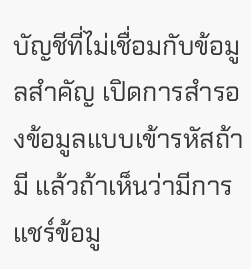บัญชีที่ไม่เชื่อมกับข้อมูลสำคัญ เปิดการสำรองข้อมูลแบบเข้ารหัสถ้ามี แล้วถ้าเห็นว่ามีการแชร์ข้อมู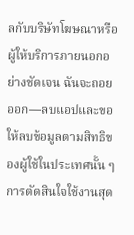ลกับบริษัทโฆษณาหรือผู้ให้บริการภายนอกอย่างชัดเจน ฉันจะถอยออก—ลบแอปและขอให้ลบข้อมูลตามสิทธิของผู้ใช้ในประเทศนั้น ๆ การตัดสินใจใช้งานสุด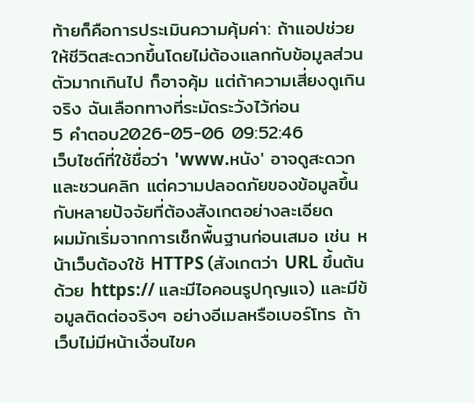ท้ายก็คือการประเมินความคุ้มค่า: ถ้าแอปช่วยให้ชีวิตสะดวกขึ้นโดยไม่ต้องแลกกับข้อมูลส่วนตัวมากเกินไป ก็อาจคุ้ม แต่ถ้าความเสี่ยงดูเกินจริง ฉันเลือกทางที่ระมัดระวังไว้ก่อน
5 คำตอบ2026-05-06 09:52:46
เว็บไซต์ที่ใช้ชื่อว่า 'www.หนัง' อาจดูสะดวกและชวนคลิก แต่ความปลอดภัยของข้อมูลขึ้นกับหลายปัจจัยที่ต้องสังเกตอย่างละเอียด
ผมมักเริ่มจากการเช็กพื้นฐานก่อนเสมอ เช่น หน้าเว็บต้องใช้ HTTPS (สังเกตว่า URL ขึ้นต้นด้วย https:// และมีไอคอนรูปกุญแจ) และมีข้อมูลติดต่อจริงๆ อย่างอีเมลหรือเบอร์โทร ถ้าเว็บไม่มีหน้าเงื่อนไขค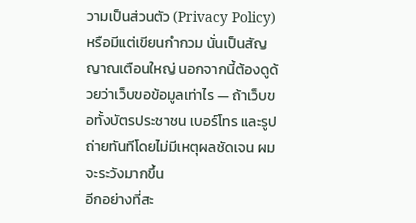วามเป็นส่วนตัว (Privacy Policy) หรือมีแต่เขียนกำกวม นั่นเป็นสัญญาณเตือนใหญ่ นอกจากนี้ต้องดูด้วยว่าเว็บขอข้อมูลเท่าไร — ถ้าเว็บขอทั้งบัตรประชาชน เบอร์โทร และรูปถ่ายทันทีโดยไม่มีเหตุผลชัดเจน ผมจะระวังมากขึ้น
อีกอย่างที่สะ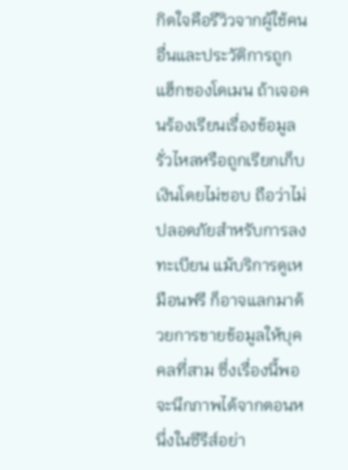กิดใจคือรีวิวจากผู้ใช้คนอื่นและประวัติการถูกแฮ็กของโดเมน ถ้าเจอคนร้องเรียนเรื่องข้อมูลรั่วไหลหรือถูกเรียกเก็บเงินโดยไม่ชอบ ถือว่าไม่ปลอดภัยสำหรับการลงทะเบียน แม้บริการดูเหมือนฟรี ก็อาจแลกมาด้วยการขายข้อมูลให้บุคคลที่สาม ซึ่งเรื่องนี้พอจะนึกภาพได้จากตอนหนึ่งในซีรีส์อย่า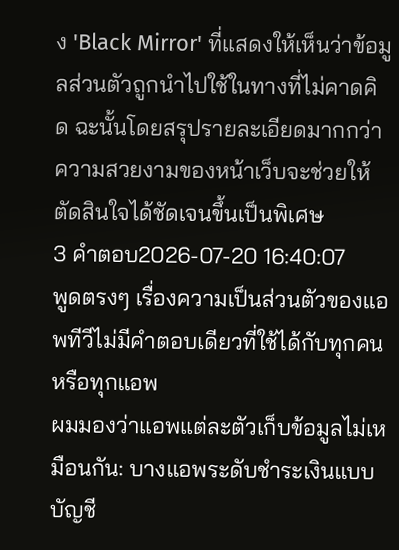ง 'Black Mirror' ที่แสดงให้เห็นว่าข้อมูลส่วนตัวถูกนำไปใช้ในทางที่ไม่คาดคิด ฉะนั้นโดยสรุปรายละเอียดมากกว่าความสวยงามของหน้าเว็บจะช่วยให้ตัดสินใจได้ชัดเจนขึ้นเป็นพิเศษ
3 คำตอบ2026-07-20 16:40:07
พูดตรงๆ เรื่องความเป็นส่วนตัวของแอพทีวีไม่มีคำตอบเดียวที่ใช้ได้กับทุกคนหรือทุกแอพ
ผมมองว่าแอพแต่ละตัวเก็บข้อมูลไม่เหมือนกัน: บางแอพระดับชำระเงินแบบบัญชี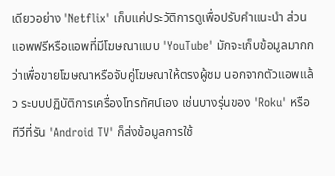เดียวอย่าง 'Netflix' เก็บแค่ประวัติการดูเพื่อปรับคำแนะนำ ส่วนแอพฟรีหรือแอพที่มีโฆษณาแบบ 'YouTube' มักจะเก็บข้อมูลมากกว่าเพื่อขายโฆษณาหรือจับคู่โฆษณาให้ตรงผู้ชม นอกจากตัวแอพแล้ว ระบบปฏิบัติการเครื่องโทรทัศน์เอง เช่นบางรุ่นของ 'Roku' หรือทีวีที่รัน 'Android TV' ก็ส่งข้อมูลการใช้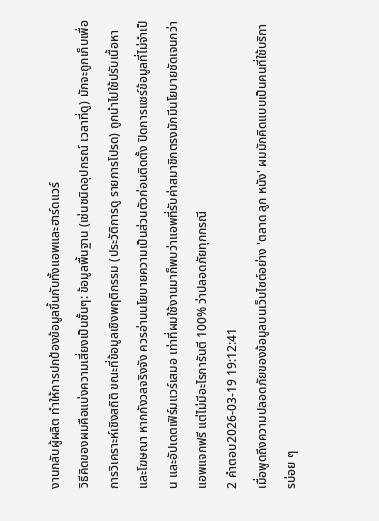งานกลับผู้ผลิต ทำให้การปกป้องข้อมูลขึ้นกับทั้งแอพและฮาร์ดแวร์
วิธีคิดของผมคือแบ่งความเสี่ยงเป็นชั้นๆ: ข้อมูลพื้นฐาน (เช่นชนิดอุปกรณ์ เวลาที่ดู) มักจะถูกเก็บเพื่อการวิเคราะห์เชิงสถิติ ขณะที่ข้อมูลเชิงพฤติกรรม (ประวัติการดู รายการโปรด) ถูกนำไปใช้ปรับเนื้อหาและโฆษณา หากกังวลจริงจัง ควรอ่านนโยบายความเป็นส่วนตัวก่อนติดตั้ง ปิดการแชร์ข้อมูลที่ไม่จำเป็น และอัปเดตเฟิร์มแวร์เสมอ เท่าที่ผมใช้งานมาก็พบว่าแอพที่รับค่าสมาชิกตรงมักมีนโยบายชัดเจนกว่าแอพแจกฟรี แต่ไม่มีอะไรการันตี 100% ว่าปลอดภัยทุกกรณี
2 คำตอบ2026-03-19 19:12:41
เมื่อพูดถึงความปลอดภัยของข้อมูลบนเว็บไซต์อย่าง 'ตลาด ลูก หนัง' ผมมักคิดแบบเป็นคนที่ใช้บริการบ่อย ๆ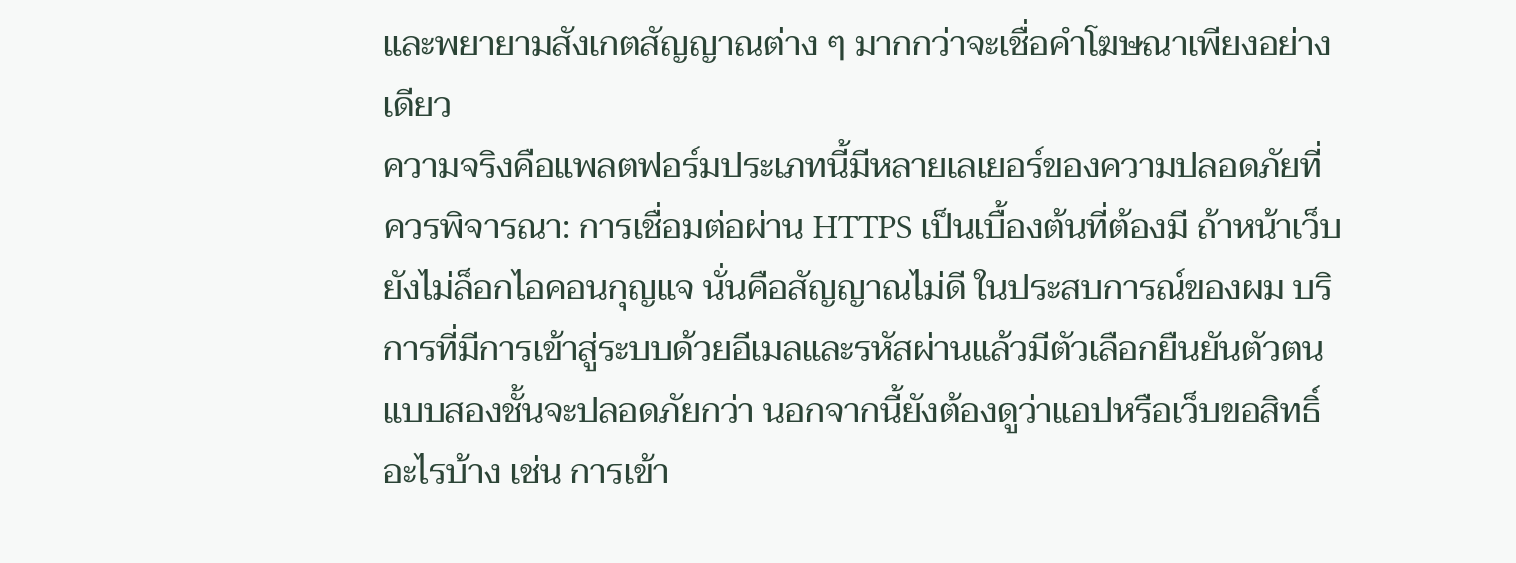และพยายามสังเกตสัญญาณต่าง ๆ มากกว่าจะเชื่อคำโฆษณาเพียงอย่างเดียว
ความจริงคือแพลตฟอร์มประเภทนี้มีหลายเลเยอร์ของความปลอดภัยที่ควรพิจารณา: การเชื่อมต่อผ่าน HTTPS เป็นเบื้องต้นที่ต้องมี ถ้าหน้าเว็บยังไม่ล็อกไอคอนกุญแจ นั่นคือสัญญาณไม่ดี ในประสบการณ์ของผม บริการที่มีการเข้าสู่ระบบด้วยอีเมลและรหัสผ่านแล้วมีตัวเลือกยืนยันตัวตนแบบสองชั้นจะปลอดภัยกว่า นอกจากนี้ยังต้องดูว่าแอปหรือเว็บขอสิทธิ์อะไรบ้าง เช่น การเข้า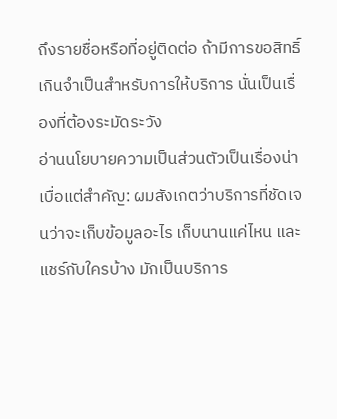ถึงรายชื่อหรือที่อยู่ติดต่อ ถ้ามีการขอสิทธิ์เกินจำเป็นสำหรับการให้บริการ นั่นเป็นเรื่องที่ต้องระมัดระวัง
อ่านนโยบายความเป็นส่วนตัวเป็นเรื่องน่าเบื่อแต่สำคัญ: ผมสังเกตว่าบริการที่ชัดเจนว่าจะเก็บข้อมูลอะไร เก็บนานแค่ไหน และแชร์กับใครบ้าง มักเป็นบริการ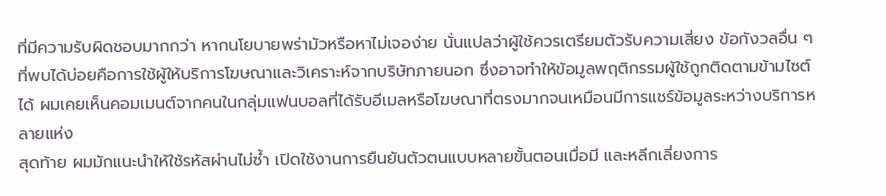ที่มีความรับผิดชอบมากกว่า หากนโยบายพร่ามัวหรือหาไม่เจอง่าย นั่นแปลว่าผู้ใช้ควรเตรียมตัวรับความเสี่ยง ข้อกังวลอื่น ๆ ที่พบได้บ่อยคือการใช้ผู้ให้บริการโฆษณาและวิเคราะห์จากบริษัทภายนอก ซึ่งอาจทำให้ข้อมูลพฤติกรรมผู้ใช้ถูกติดตามข้ามไซต์ได้ ผมเคยเห็นคอมเมนต์จากคนในกลุ่มแฟนบอลที่ได้รับอีเมลหรือโฆษณาที่ตรงมากจนเหมือนมีการแชร์ข้อมูลระหว่างบริการหลายแห่ง
สุดท้าย ผมมักแนะนำให้ใช้รหัสผ่านไม่ซ้ำ เปิดใช้งานการยืนยันตัวตนแบบหลายขั้นตอนเมื่อมี และหลีกเลี่ยงการ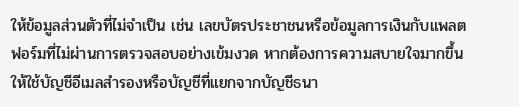ให้ข้อมูลส่วนตัวที่ไม่จำเป็น เช่น เลขบัตรประชาชนหรือข้อมูลการเงินกับแพลตฟอร์มที่ไม่ผ่านการตรวจสอบอย่างเข้มงวด หากต้องการความสบายใจมากขึ้น ให้ใช้บัญชีอีเมลสำรองหรือบัญชีที่แยกจากบัญชีธนา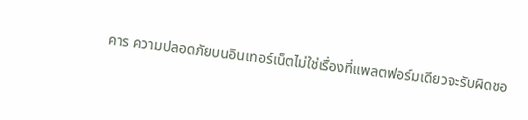คาร ความปลอดภัยบนอินเทอร์เน็ตไม่ใช่เรื่องที่แพลตฟอร์มเดียวจะรับผิดชอ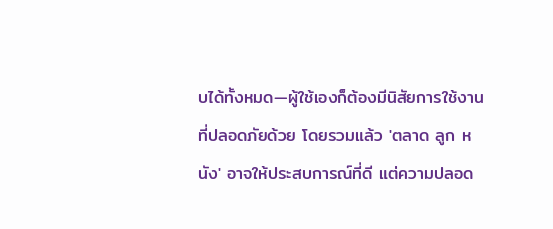บได้ทั้งหมด—ผู้ใช้เองก็ต้องมีนิสัยการใช้งานที่ปลอดภัยด้วย โดยรวมแล้ว 'ตลาด ลูก หนัง' อาจให้ประสบการณ์ที่ดี แต่ความปลอด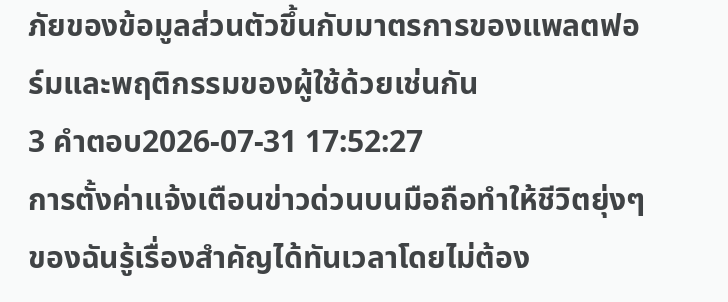ภัยของข้อมูลส่วนตัวขึ้นกับมาตรการของแพลตฟอร์มและพฤติกรรมของผู้ใช้ด้วยเช่นกัน
3 คำตอบ2026-07-31 17:52:27
การตั้งค่าแจ้งเตือนข่าวด่วนบนมือถือทำให้ชีวิตยุ่งๆ ของฉันรู้เรื่องสำคัญได้ทันเวลาโดยไม่ต้อง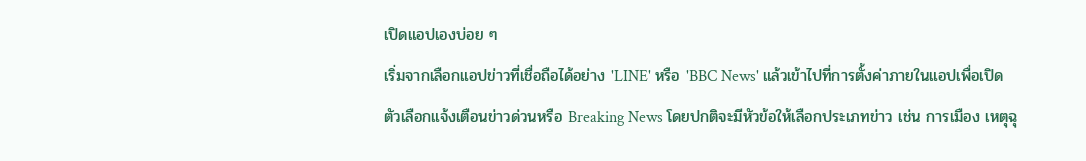เปิดแอปเองบ่อย ๆ
เริ่มจากเลือกแอปข่าวที่เชื่อถือได้อย่าง 'LINE' หรือ 'BBC News' แล้วเข้าไปที่การตั้งค่าภายในแอปเพื่อเปิดตัวเลือกแจ้งเตือนข่าวด่วนหรือ Breaking News โดยปกติจะมีหัวข้อให้เลือกประเภทข่าว เช่น การเมือง เหตุฉุ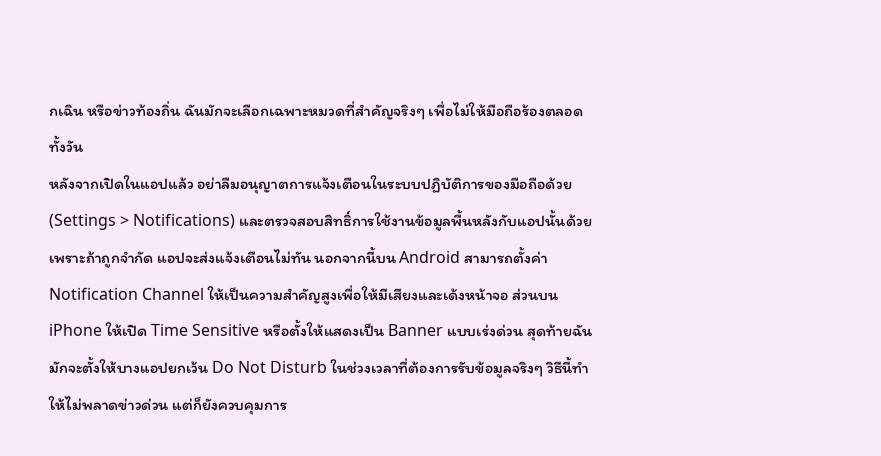กเฉิน หรือข่าวท้องถิ่น ฉันมักจะเลือกเฉพาะหมวดที่สำคัญจริงๆ เพื่อไม่ให้มือถือร้องตลอดทั้งวัน
หลังจากเปิดในแอปแล้ว อย่าลืมอนุญาตการแจ้งเตือนในระบบปฏิบัติการของมือถือด้วย (Settings > Notifications) และตรวจสอบสิทธิ์การใช้งานข้อมูลพื้นหลังกับแอปนั้นด้วย เพราะถ้าถูกจำกัด แอปจะส่งแจ้งเตือนไม่ทัน นอกจากนี้บน Android สามารถตั้งค่า Notification Channel ให้เป็นความสำคัญสูงเพื่อให้มีเสียงและเด้งหน้าจอ ส่วนบน iPhone ให้เปิด Time Sensitive หรือตั้งให้แสดงเป็น Banner แบบเร่งด่วน สุดท้ายฉันมักจะตั้งให้บางแอปยกเว้น Do Not Disturb ในช่วงเวลาที่ต้องการรับข้อมูลจริงๆ วิธีนี้ทำให้ไม่พลาดข่าวด่วน แต่ก็ยังควบคุมการ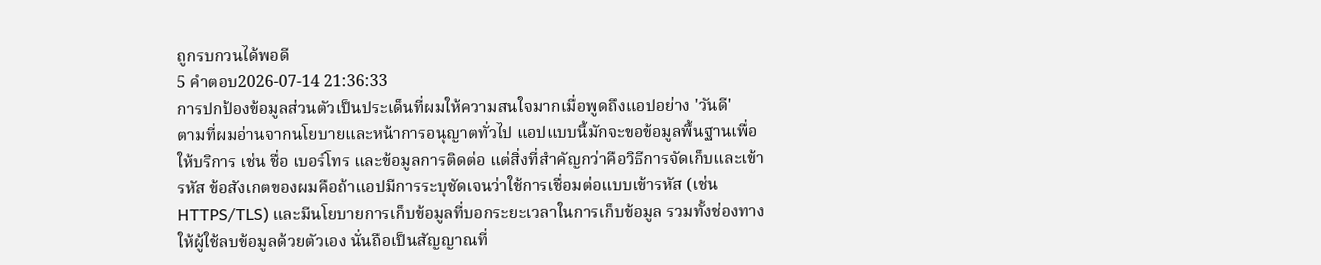ถูกรบกวนได้พอดี
5 คำตอบ2026-07-14 21:36:33
การปกป้องข้อมูลส่วนตัวเป็นประเด็นที่ผมให้ความสนใจมากเมื่อพูดถึงแอปอย่าง 'วันดี'
ตามที่ผมอ่านจากนโยบายและหน้าการอนุญาตทั่วไป แอปแบบนี้มักจะขอข้อมูลพื้นฐานเพื่อให้บริการ เช่น ชื่อ เบอร์โทร และข้อมูลการติดต่อ แต่สิ่งที่สำคัญกว่าคือวิธีการจัดเก็บและเข้ารหัส ข้อสังเกตของผมคือถ้าแอปมีการระบุชัดเจนว่าใช้การเชื่อมต่อแบบเข้ารหัส (เช่น HTTPS/TLS) และมีนโยบายการเก็บข้อมูลที่บอกระยะเวลาในการเก็บข้อมูล รวมทั้งช่องทางให้ผู้ใช้ลบข้อมูลด้วยตัวเอง นั่นถือเป็นสัญญาณที่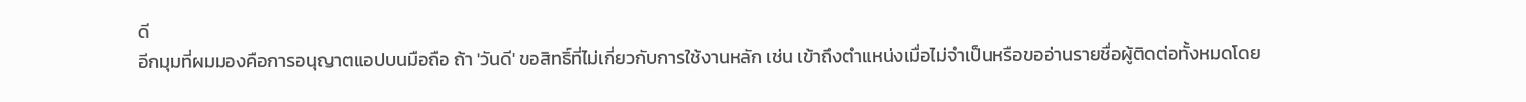ดี
อีกมุมที่ผมมองคือการอนุญาตแอปบนมือถือ ถ้า 'วันดี' ขอสิทธิ์ที่ไม่เกี่ยวกับการใช้งานหลัก เช่น เข้าถึงตำแหน่งเมื่อไม่จำเป็นหรือขออ่านรายชื่อผู้ติดต่อทั้งหมดโดย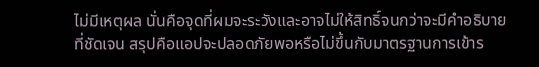ไม่มีเหตุผล นั่นคือจุดที่ผมจะระวังและอาจไม่ให้สิทธิ์จนกว่าจะมีคำอธิบายที่ชัดเจน สรุปคือแอปจะปลอดภัยพอหรือไม่ขึ้นกับมาตรฐานการเข้าร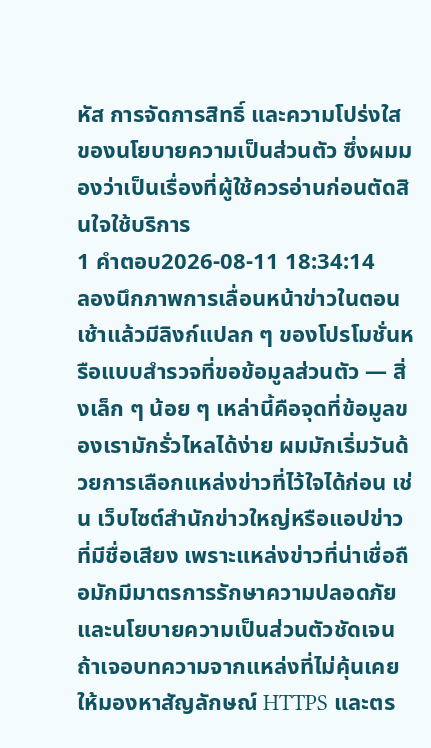หัส การจัดการสิทธิ์ และความโปร่งใสของนโยบายความเป็นส่วนตัว ซึ่งผมมองว่าเป็นเรื่องที่ผู้ใช้ควรอ่านก่อนตัดสินใจใช้บริการ
1 คำตอบ2026-08-11 18:34:14
ลองนึกภาพการเลื่อนหน้าข่าวในตอนเช้าแล้วมีลิงก์แปลก ๆ ของโปรโมชั่นหรือแบบสำรวจที่ขอข้อมูลส่วนตัว — สิ่งเล็ก ๆ น้อย ๆ เหล่านี้คือจุดที่ข้อมูลของเรามักรั่วไหลได้ง่าย ผมมักเริ่มวันด้วยการเลือกแหล่งข่าวที่ไว้ใจได้ก่อน เช่น เว็บไซต์สำนักข่าวใหญ่หรือแอปข่าวที่มีชื่อเสียง เพราะแหล่งข่าวที่น่าเชื่อถือมักมีมาตรการรักษาความปลอดภัยและนโยบายความเป็นส่วนตัวชัดเจน ถ้าเจอบทความจากแหล่งที่ไม่คุ้นเคย ให้มองหาสัญลักษณ์ HTTPS และตร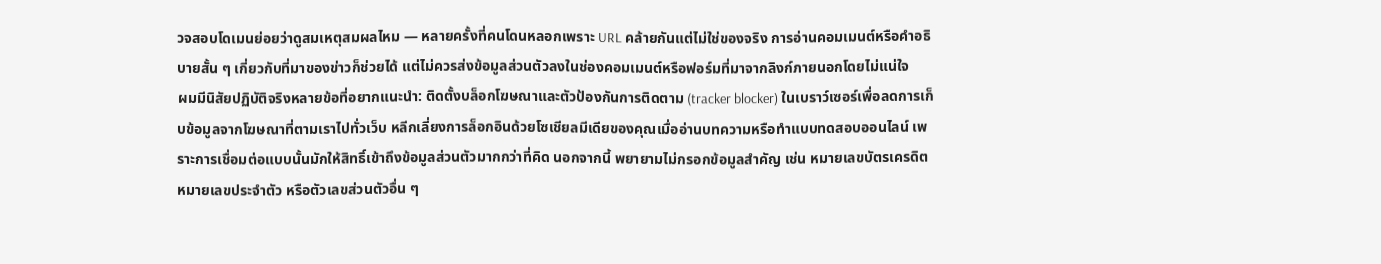วจสอบโดเมนย่อยว่าดูสมเหตุสมผลไหม — หลายครั้งที่คนโดนหลอกเพราะ URL คล้ายกันแต่ไม่ใช่ของจริง การอ่านคอมเมนต์หรือคำอธิบายสั้น ๆ เกี่ยวกับที่มาของข่าวก็ช่วยได้ แต่ไม่ควรส่งข้อมูลส่วนตัวลงในช่องคอมเมนต์หรือฟอร์มที่มาจากลิงก์ภายนอกโดยไม่แน่ใจ
ผมมีนิสัยปฏิบัติจริงหลายข้อที่อยากแนะนำ: ติดตั้งบล็อกโฆษณาและตัวป้องกันการติดตาม (tracker blocker) ในเบราว์เซอร์เพื่อลดการเก็บข้อมูลจากโฆษณาที่ตามเราไปทั่วเว็บ หลีกเลี่ยงการล็อกอินด้วยโซเชียลมีเดียของคุณเมื่ออ่านบทความหรือทำแบบทดสอบออนไลน์ เพราะการเชื่อมต่อแบบนั้นมักให้สิทธิ์เข้าถึงข้อมูลส่วนตัวมากกว่าที่คิด นอกจากนี้ พยายามไม่กรอกข้อมูลสำคัญ เช่น หมายเลขบัตรเครดิต หมายเลขประจำตัว หรือตัวเลขส่วนตัวอื่น ๆ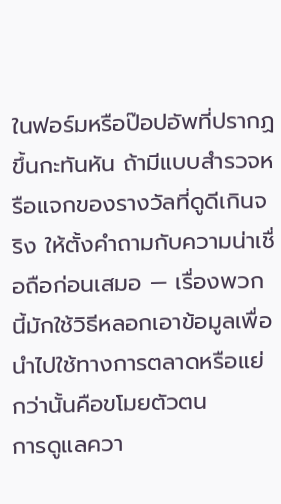ในฟอร์มหรือป๊อปอัพที่ปรากฏขึ้นกะทันหัน ถ้ามีแบบสำรวจหรือแจกของรางวัลที่ดูดีเกินจริง ให้ตั้งคำถามกับความน่าเชื่อถือก่อนเสมอ — เรื่องพวกนี้มักใช้วิธีหลอกเอาข้อมูลเพื่อนำไปใช้ทางการตลาดหรือแย่กว่านั้นคือขโมยตัวตน
การดูแลควา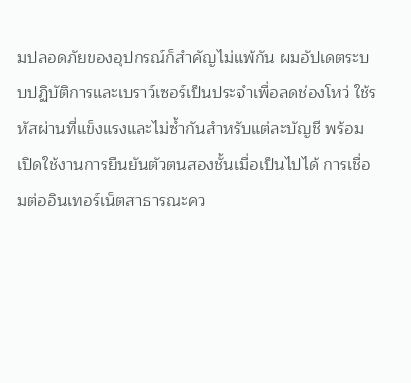มปลอดภัยของอุปกรณ์ก็สำคัญไม่แพ้กัน ผมอัปเดตระบบปฏิบัติการและเบราว์เซอร์เป็นประจำเพื่อลดช่องโหว่ ใช้รหัสผ่านที่แข็งแรงและไม่ซ้ำกันสำหรับแต่ละบัญชี พร้อมเปิดใช้งานการยืนยันตัวตนสองชั้นเมื่อเป็นไปได้ การเชื่อมต่ออินเทอร์เน็ตสาธารณะคว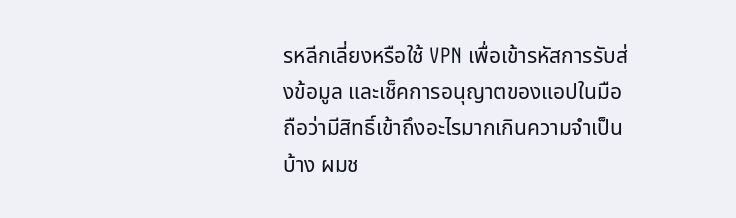รหลีกเลี่ยงหรือใช้ VPN เพื่อเข้ารหัสการรับส่งข้อมูล และเช็คการอนุญาตของแอปในมือถือว่ามีสิทธิ์เข้าถึงอะไรมากเกินความจำเป็นบ้าง ผมช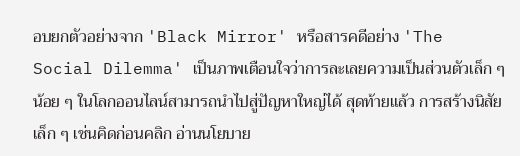อบยกตัวอย่างจาก 'Black Mirror' หรือสารคดีอย่าง 'The Social Dilemma' เป็นภาพเตือนใจว่าการละเลยความเป็นส่วนตัวเล็ก ๆ น้อย ๆ ในโลกออนไลน์สามารถนำไปสู่ปัญหาใหญ่ได้ สุดท้ายแล้ว การสร้างนิสัยเล็ก ๆ เช่นคิดก่อนคลิก อ่านนโยบาย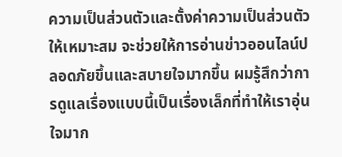ความเป็นส่วนตัวและตั้งค่าความเป็นส่วนตัวให้เหมาะสม จะช่วยให้การอ่านข่าวออนไลน์ปลอดภัยขึ้นและสบายใจมากขึ้น ผมรู้สึกว่าการดูแลเรื่องแบบนี้เป็นเรื่องเล็กที่ทำให้เราอุ่นใจมาก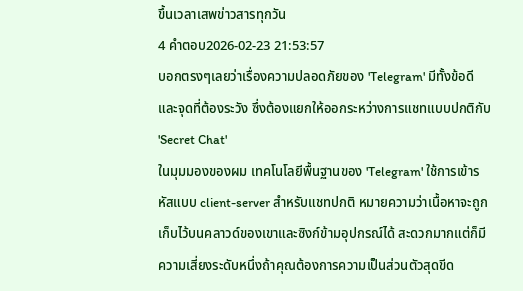ขึ้นเวลาเสพข่าวสารทุกวัน
4 คำตอบ2026-02-23 21:53:57
บอกตรงๆเลยว่าเรื่องความปลอดภัยของ 'Telegram' มีทั้งข้อดีและจุดที่ต้องระวัง ซึ่งต้องแยกให้ออกระหว่างการแชทแบบปกติกับ 'Secret Chat'
ในมุมมองของผม เทคโนโลยีพื้นฐานของ 'Telegram' ใช้การเข้ารหัสแบบ client-server สำหรับแชทปกติ หมายความว่าเนื้อหาจะถูกเก็บไว้บนคลาวด์ของเขาและซิงก์ข้ามอุปกรณ์ได้ สะดวกมากแต่ก็มีความเสี่ยงระดับหนึ่งถ้าคุณต้องการความเป็นส่วนตัวสุดขีด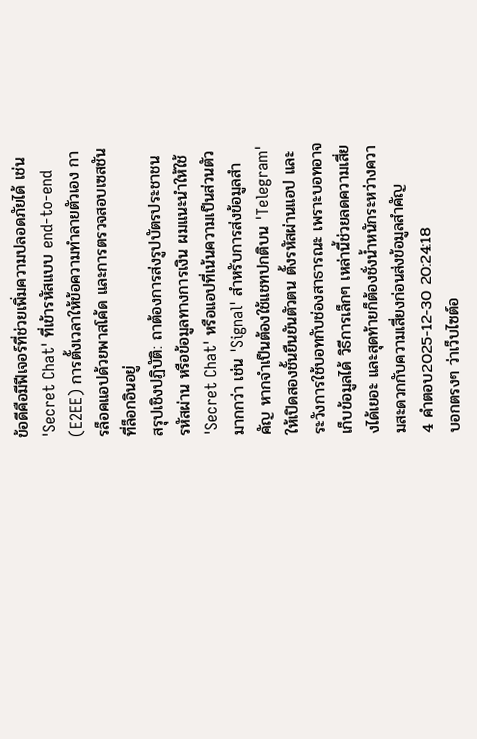ข้อดีคือมีฟีเจอร์ที่ช่วยเพิ่มความปลอดภัยได้ เช่น 'Secret Chat' ที่เข้ารหัสแบบ end-to-end (E2EE) การตั้งเวลาให้ข้อความทำลายตัวเอง การล็อคแอปด้วยพาสโค้ด และการตรวจสอบเซสชันที่ล็อกอินอยู่
สรุปเชิงปฏิบัติ: ถาต้องการส่งรูปบัตรประชาชน รหัสผ่าน หรือข้อมูลทางการเงิน ผมแนะนำให้ใช้ 'Secret Chat' หรือแอปที่เน้นความเป็นส่วนตัวมากกว่า เช่น 'Signal' สำหรับการส่งข้อมูลสำคัญ หากจำเป็นต้องใช้แชทปกติบน 'Telegram' ให้เปิดสองชั้นยืนยันตัวตน ตั้งรหัสผ่านแอป และระวังการใช้บอทกับช่องสาธารณะ เพราะบอทอาจเก็บข้อมูลได้ วิธีการเล็กๆ เหล่านี้ช่วยลดความเสี่ยงได้เยอะ และสุดท้ายก็ต้องชั่งน้ำหนักระหว่างความสะดวกกับความเสี่ยงก่อนส่งข้อมูลสำคัญ
4 คำตอบ2025-12-30 20:24:18
บอกตรงๆ ว่าเว็บไซต์อ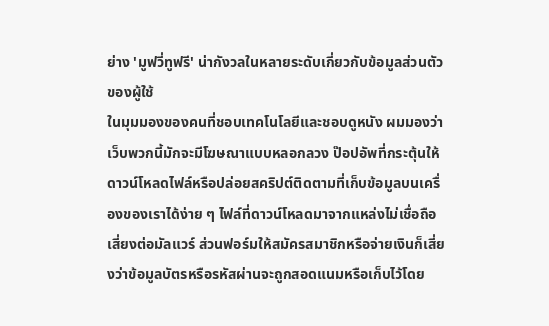ย่าง 'มูฟวี่ทูฟรี' น่ากังวลในหลายระดับเกี่ยวกับข้อมูลส่วนตัวของผู้ใช้
ในมุมมองของคนที่ชอบเทคโนโลยีและชอบดูหนัง ผมมองว่าเว็บพวกนี้มักจะมีโฆษณาแบบหลอกลวง ป๊อปอัพที่กระตุ้นให้ดาวน์โหลดไฟล์หรือปล่อยสคริปต์ติดตามที่เก็บข้อมูลบนเครื่องของเราได้ง่าย ๆ ไฟล์ที่ดาวน์โหลดมาจากแหล่งไม่เชื่อถือเสี่ยงต่อมัลแวร์ ส่วนฟอร์มให้สมัครสมาชิกหรือจ่ายเงินก็เสี่ยงว่าข้อมูลบัตรหรือรหัสผ่านจะถูกสอดแนมหรือเก็บไว้โดย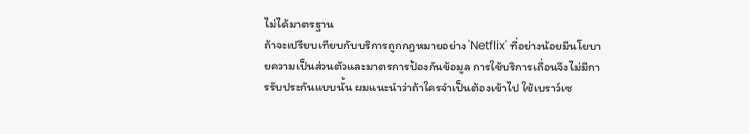ไม่ได้มาตรฐาน
ถ้าจะเปรียบเทียบกับบริการถูกกฎหมายอย่าง 'Netflix' ที่อย่างน้อยมีนโยบายความเป็นส่วนตัวและมาตรการป้องกันข้อมูล การใช้บริการเถื่อนจึงไม่มีการรับประกันแบบนั้น ผมแนะนำว่าถ้าใครจำเป็นต้องเข้าไป ใช้เบราว์เซ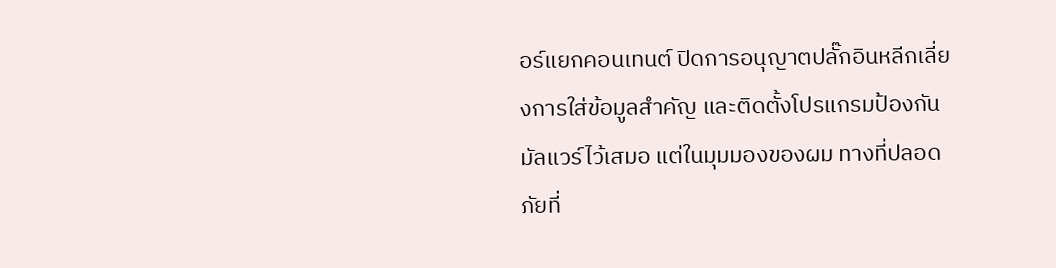อร์แยกคอนเทนต์ ปิดการอนุญาตปลั๊กอินหลีกเลี่ยงการใส่ข้อมูลสำคัญ และติดตั้งโปรแกรมป้องกันมัลแวร์ไว้เสมอ แต่ในมุมมองของผม ทางที่ปลอดภัยที่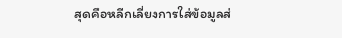สุดคือหลีกเลี่ยงการใส่ข้อมูลส่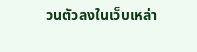วนตัวลงในเว็บเหล่า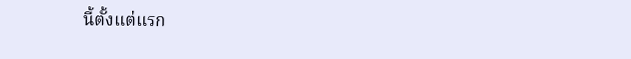นี้ตั้งแต่แรก